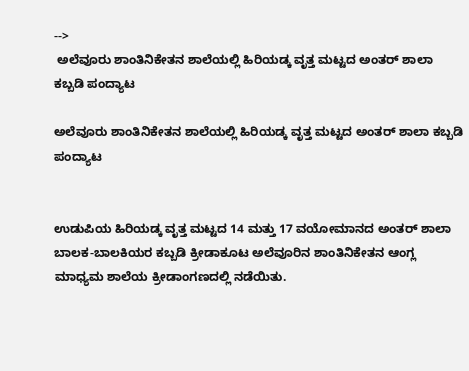-->
 ಅಲೆವೂರು ಶಾಂತಿನಿಕೇತನ ಶಾಲೆಯಲ್ಲಿ ಹಿರಿಯಡ್ಕ ವೃತ್ತ ಮಟ್ಟದ ಅಂತರ್ ಶಾಲಾ ಕಬ್ಬಡಿ ಪಂದ್ಯಾಟ

ಅಲೆವೂರು ಶಾಂತಿನಿಕೇತನ ಶಾಲೆಯಲ್ಲಿ ಹಿರಿಯಡ್ಕ ವೃತ್ತ ಮಟ್ಟದ ಅಂತರ್ ಶಾಲಾ ಕಬ್ಬಡಿ ಪಂದ್ಯಾಟ


ಉಡುಪಿಯ ಹಿರಿಯಡ್ಕ ವೃತ್ತ ಮಟ್ಟದ 14 ಮತ್ತು 17 ವಯೋಮಾನದ ಅಂತರ್ ಶಾಲಾ ಬಾಲಕ-ಬಾಲಕಿಯರ ಕಬ್ಬಡಿ ಕ್ರೀಡಾಕೂಟ ಅಲೆವೂರಿನ ಶಾಂತಿನಿಕೇತನ ಆಂಗ್ಲ ಮಾಧ್ಯಮ ಶಾಲೆಯ ಕ್ರೀಡಾಂಗಣದಲ್ಲಿ ನಡೆಯಿತು.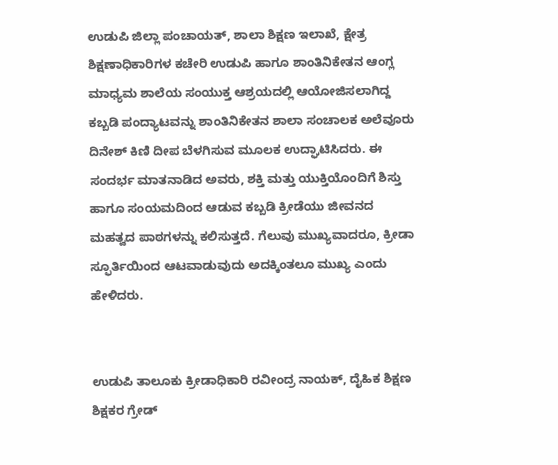ಉಡುಪಿ ಜಿಲ್ಲಾ ಪಂಚಾಯತ್, ಶಾಲಾ ಶಿಕ್ಷಣ ಇಲಾಖೆ, ಕ್ಷೇತ್ರ ಶಿಕ್ಷಣಾಧಿಕಾರಿಗಳ ಕಚೇರಿ ಉಡುಪಿ ಹಾಗೂ ಶಾಂತಿನಿಕೇತನ ಆಂಗ್ಲ ಮಾಧ್ಯಮ ಶಾಲೆಯ ಸಂಯುಕ್ತ ಆಶ್ರಯದಲ್ಲಿ ಆಯೋಜಿಸಲಾಗಿದ್ದ ಕಬ್ಬಡಿ ಪಂದ್ಯಾಟವನ್ನು ಶಾಂತಿನಿಕೇತನ ಶಾಲಾ ಸಂಚಾಲಕ ಅಲೆವೂರು ದಿನೇಶ್ ಕಿಣಿ ದೀಪ ಬೆಳಗಿಸುವ ಮೂಲಕ ಉದ್ಘಾಟಿಸಿದರು. ಈ ಸಂದರ್ಭ ಮಾತನಾಡಿದ ಅವರು, ಶಕ್ತಿ ಮತ್ತು ಯುಕ್ತಿಯೊಂದಿಗೆ ಶಿಸ್ತು ಹಾಗೂ ಸಂಯಮದಿಂದ ಆಡುವ ಕಬ್ಬಡಿ ಕ್ರೀಡೆಯು ಜೀವನದ ಮಹತ್ವದ ಪಾಠಗಳನ್ನು ಕಲಿಸುತ್ತದೆ. ಗೆಲುವು ಮುಖ್ಯವಾದರೂ, ಕ್ರೀಡಾ ಸ್ಫೂರ್ತಿಯಿಂದ ಆಟವಾಡುವುದು ಅದಕ್ಕಿಂತಲೂ ಮುಖ್ಯ ಎಂದು ಹೇಳಿದರು.


ಉಡುಪಿ ತಾಲೂಕು ಕ್ರೀಡಾಧಿಕಾರಿ ರವೀಂದ್ರ ನಾಯಕ್, ದೈಹಿಕ ಶಿಕ್ಷಣ ಶಿಕ್ಷಕರ ಗ್ರೇಡ್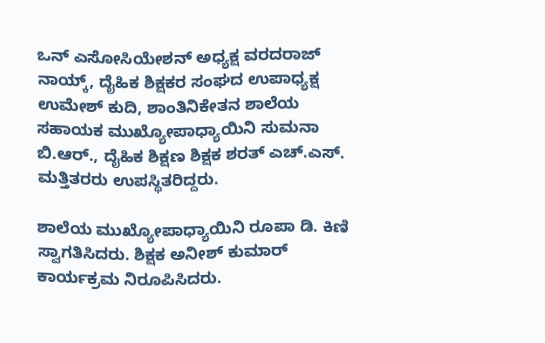ಒನ್ ಎಸೋಸಿಯೇಶನ್ ಅಧ್ಯಕ್ಷ ವರದರಾಜ್ ನಾಯ್ಕ್, ದೈಹಿಕ ಶಿಕ್ಷಕರ ಸಂಘದ ಉಪಾಧ್ಯಕ್ಷ ಉಮೇಶ್ ಕುದಿ, ಶಾಂತಿನಿಕೇತನ ಶಾಲೆಯ ಸಹಾಯಕ ಮುಖ್ಯೋಪಾಧ್ಯಾಯಿನಿ ಸುಮನಾ ಬಿ.ಆರ್., ದೈಹಿಕ ಶಿಕ್ಷಣ ಶಿಕ್ಷಕ ಶರತ್ ಎಚ್.ಎಸ್. ಮತ್ತಿತರರು ಉಪಸ್ಥಿತರಿದ್ದರು.

ಶಾಲೆಯ ಮುಖ್ಯೋಪಾಧ್ಯಾಯಿನಿ ರೂಪಾ ಡಿ. ಕಿಣಿ ಸ್ವಾಗತಿಸಿದರು. ಶಿಕ್ಷಕ ಅನೀಶ್ ಕುಮಾರ್ ಕಾರ್ಯಕ್ರಮ ನಿರೂಪಿಸಿದರು.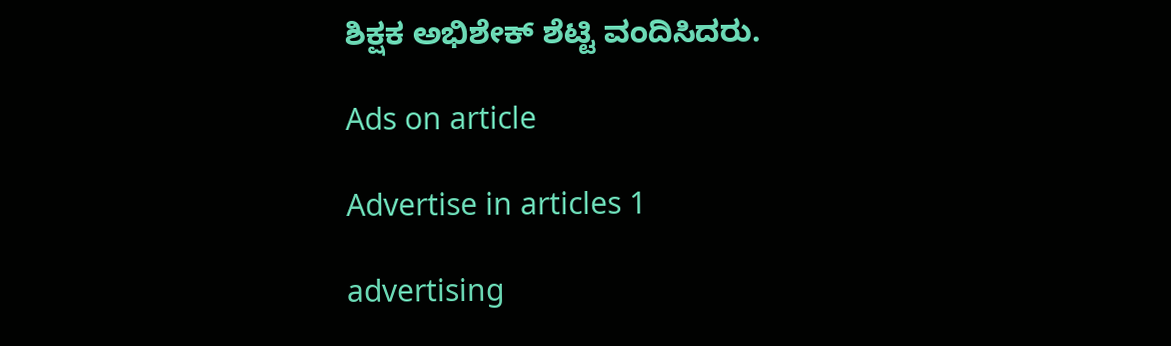ಶಿಕ್ಷಕ ಅಭಿಶೇಕ್ ಶೆಟ್ಟಿ ವಂದಿಸಿದರು.

Ads on article

Advertise in articles 1

advertising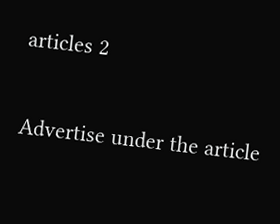articles 2

Advertise under the article